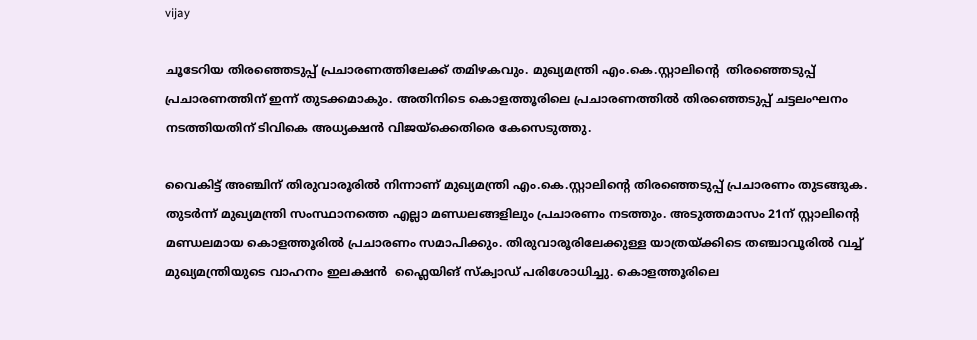vijay

ചൂടേറിയ തിരഞ്ഞെടുപ്പ് പ്രചാരണത്തിലേക്ക് തമിഴകവും. മുഖ്യമന്ത്രി എം.കെ.സ്റ്റാലിന്‍റെ  തിരഞ്ഞെടുപ്പ് പ്രചാരണത്തിന് ഇന്ന് തുടക്കമാകും. അതിനിടെ കൊളത്തൂരിലെ പ്രചാരണത്തില്‍ തിരഞ്ഞെടുപ്പ് ചട്ടലംഘനം നടത്തിയതിന് ടിവികെ അധ്യക്ഷന്‍ വിജയ്ക്കെതിരെ കേസെടുത്തു.

വൈകിട്ട് അഞ്ചിന് തിരുവാരൂരില്‍ നിന്നാണ് മുഖ്യമന്ത്രി എം.കെ.സ്റ്റാലിന്‍റെ തിരഞ്ഞെടുപ്പ് പ്രചാരണം തുടങ്ങുക. തുടര്‍ന്ന് മുഖ്യമന്ത്രി സംസ്ഥാനത്തെ എല്ലാ മണ്ഡലങ്ങളിലും പ്രചാരണം നടത്തും. അടുത്തമാസം 21ന് സ്റ്റാലിന്‍റെ  മണ്ഡലമായ കൊളത്തൂരില്‍ പ്രചാരണം സമാപിക്കും. തിരുവാരൂരിലേക്കുള്ള യാത്രയ്ക്കിടെ തഞ്ചാവൂരില്‍ വച്ച് മുഖ്യമന്ത്രിയുടെ വാഹനം ഇലക്ഷന്‍  ഫ്ലൈയിങ് സ്ക്വാഡ് പരിശോധിച്ചു. കൊളത്തൂരിലെ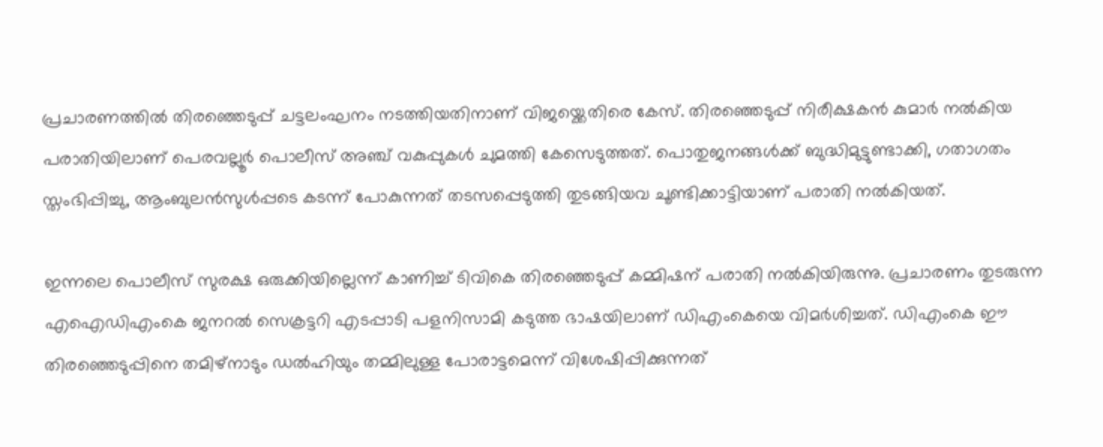പ്രചാരണത്തില്‍ തിരഞ്ഞെടുപ്പ് ചട്ടലംഘനം നടത്തിയതിനാണ് വിജയ്ക്കെതിരെ കേസ്. തിരഞ്ഞെടുപ്പ് നിരീക്ഷകന്‍ കുമാര്‍ നല്‍കിയ പരാതിയിലാണ് പെരവല്ലൂര്‍ പൊലീസ് അഞ്ച് വകുപ്പുകള്‍ ചുമത്തി കേസെടുത്തത്. പൊതുജനങ്ങള്‍ക്ക് ബുദ്ധിമുട്ടുണ്ടാക്കി, ഗതാഗതം സ്തംഭിപ്പിച്ചു, ആംബുലന്‍സുള്‍പ്പടെ കടന്ന് പോകുന്നത് തടസപ്പെടുത്തി തുടങ്ങിയവ ചൂണ്ടിക്കാട്ടിയാണ് പരാതി നല്‍കിയത്.

ഇന്നലെ പൊലീസ് സുരക്ഷ ഒരുക്കിയില്ലെന്ന് കാണിച്ച് ടിവികെ തിരഞ്ഞെടുപ്പ് കമ്മിഷന് പരാതി നല്‍കിയിരുന്നു. പ്രചാരണം തുടരുന്ന എഐഡിഎംകെ ജനറല്‍ സെക്രട്ടറി എടപ്പാടി പളനിസാമി കടുത്ത ഭാഷയിലാണ് ഡിഎംകെയെ വിമര്‍ശിച്ചത്. ഡിഎംകെ ഈ തിരഞ്ഞെടുപ്പിനെ തമിഴ്നാടും ഡല്‍ഹിയും തമ്മിലുള്ള പോരാട്ടമെന്ന് വിശേഷിപ്പിക്കുന്നത്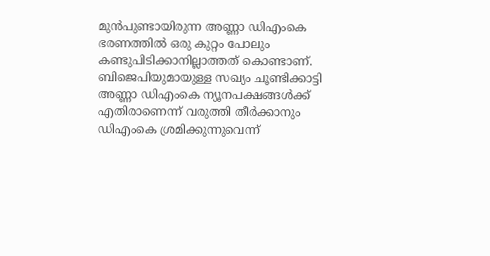മുന്‍പുണ്ടായിരുന്ന അണ്ണാ ഡിഎംകെ ഭരണത്തില്‍ ഒരു കുറ്റം പോലും കണ്ടുപിടിക്കാനില്ലാത്തത് കൊണ്ടാണ്. ബിജെപിയുമായുള്ള സഖ്യം ചൂണ്ടിക്കാട്ടി അണ്ണാ ഡിഎംകെ ന്യൂനപക്ഷങ്ങള്‍ക്ക് എതിരാണെന്ന് വരുത്തി തീര്‍ക്കാനും ഡിഎംകെ ശ്രമിക്കുന്നുവെന്ന്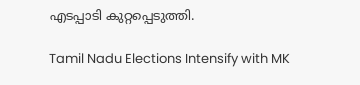എടപ്പാടി കുറ്റപ്പെടുത്തി.

Tamil Nadu Elections Intensify with MK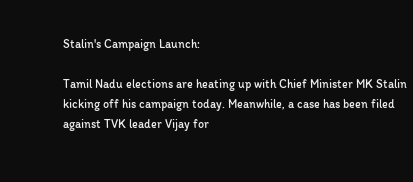Stalin's Campaign Launch:

Tamil Nadu elections are heating up with Chief Minister MK Stalin kicking off his campaign today. Meanwhile, a case has been filed against TVK leader Vijay for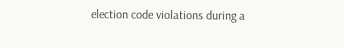election code violations during a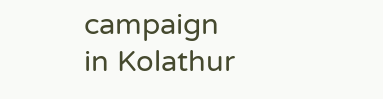campaign in Kolathur